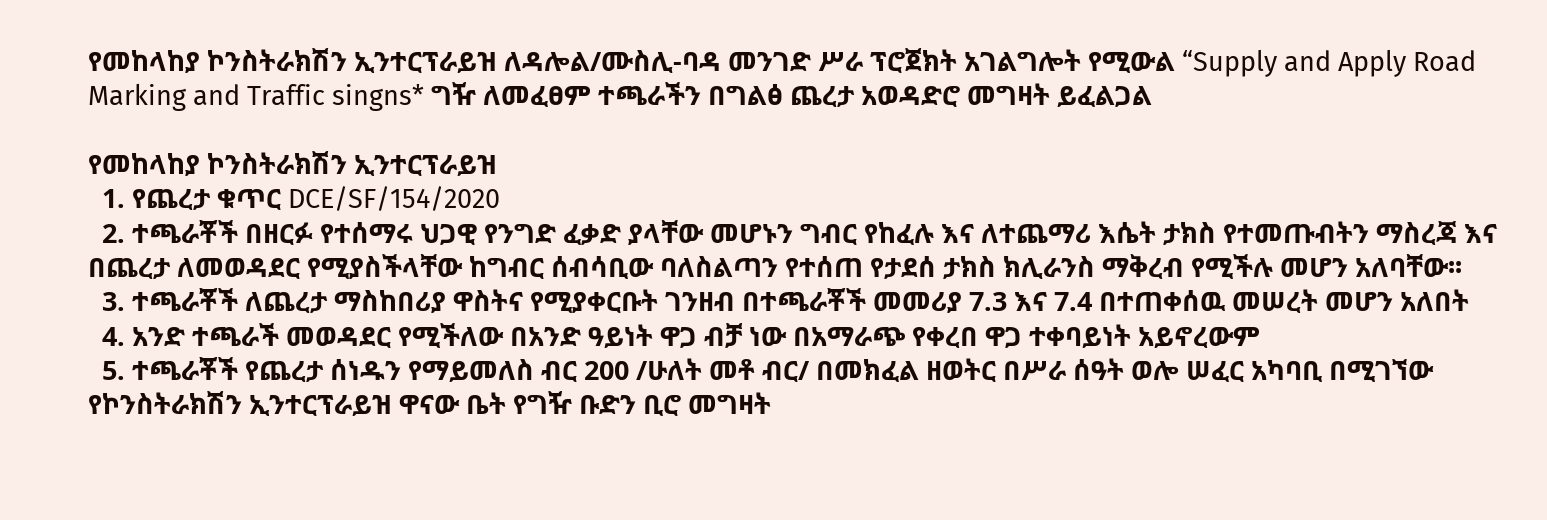የመከላከያ ኮንስትራክሽን ኢንተርፕራይዝ ለዳሎል/ሙስሊ-ባዳ መንገድ ሥራ ፕሮጀክት አገልግሎት የሚውል “Supply and Apply Road Marking and Traffic singns* ግዥ ለመፈፀም ተጫራችን በግልፅ ጨረታ አወዳድሮ መግዛት ይፈልጋል

የመከላከያ ኮንስትራክሽን ኢንተርፕራይዝ
  1. የጨረታ ቁጥር DCE/SF/154/2020
  2. ተጫራቾች በዘርፉ የተሰማሩ ህጋዊ የንግድ ፈቃድ ያላቸው መሆኑን ግብር የከፈሉ እና ለተጨማሪ እሴት ታክስ የተመጡብትን ማስረጃ እና በጨረታ ለመወዳደር የሚያስችላቸው ከግብር ሰብሳቢው ባለስልጣን የተሰጠ የታደሰ ታክስ ክሊራንስ ማቅረብ የሚችሉ መሆን አለባቸው፡፡
  3. ተጫራቾች ለጨረታ ማስከበሪያ ዋስትና የሚያቀርቡት ገንዘብ በተጫራቾች መመሪያ 7.3 እና 7.4 በተጠቀሰዉ መሠረት መሆን አለበት
  4. አንድ ተጫራች መወዳደር የሚችለው በአንድ ዓይነት ዋጋ ብቻ ነው በአማራጭ የቀረበ ዋጋ ተቀባይነት አይኖረውም
  5. ተጫራቾች የጨረታ ሰነዱን የማይመለስ ብር 200 /ሁለት መቶ ብር/ በመክፈል ዘወትር በሥራ ሰዓት ወሎ ሠፈር አካባቢ በሚገኘው የኮንስትራክሽን ኢንተርፕራይዝ ዋናው ቤት የግዥ ቡድን ቢሮ መግዛት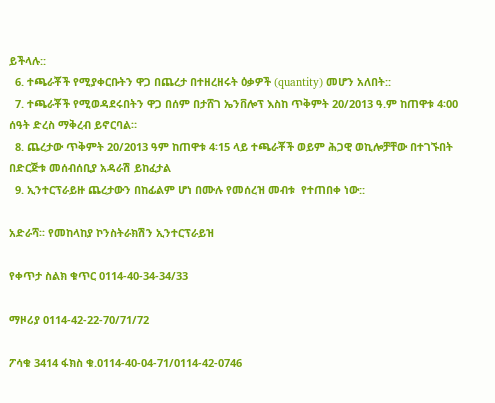ይችላሉ::
  6. ተጫራቾች የሚያቀርቡትን ዋጋ በጨረታ በተዘረዘሩት ዕቃዎች (quantity) መሆን አለበት::
  7. ተጫራቾች የሚወዳደሩበትን ዋጋ በሰም በታሸገ ኤንቨሎፕ እስከ ጥቅምት 20/2013 ዓ.ም ከጠዋቱ 4፡00 ሰዓት ድረስ ማቅረብ ይኖርባል።
  8. ጨረታው ጥቅምት 20/2013 ዓም ከጠዋቱ 4፡15 ላይ ተጫራቾች ወይም ሕጋዊ ወኪሎቻቸው በተገኙበት በድርጅቱ መሰብሰቢያ አዳራሽ ይከፈታል
  9. ኢንተርፕራይዙ ጨረታውን በከፊልም ሆነ በሙሉ የመሰረዝ መብቱ  የተጠበቀ ነው::

አድራሻ፡፡ የመከላከያ ኮንስትራክሽን ኢንተርፕራይዝ

የቀጥታ ስልክ ቁጥር 0114-40-34-34/33

ማዞሪያ 0114-42-22-70/71/72

ፖሳቁ 3414 ፋክስ ቁ.0114-40-04-71/0114-42-0746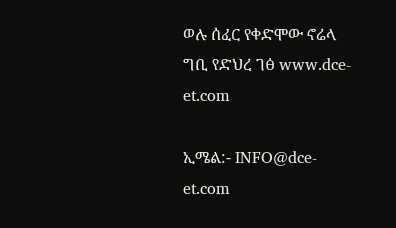ወሉ ሰፈር የቀድሞው ኖሬላ ግቢ የድህረ ገፅ www.dce-et.com

ኢሜል:- INFO@dce-et.com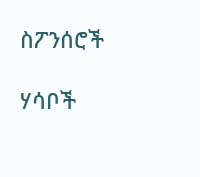ስፖንሰሮች

ሃሳቦች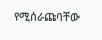የሚሰራጩባቸው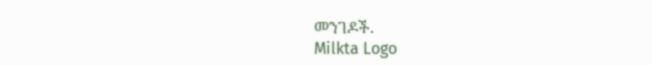መንገዶች.
Milkta Logo